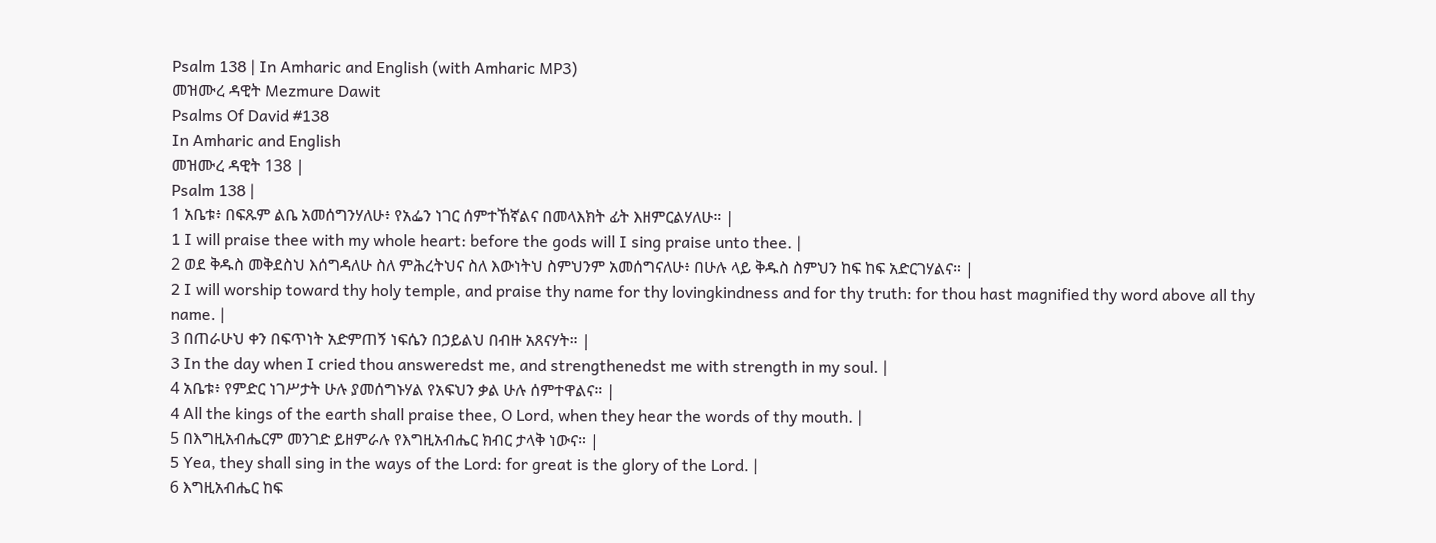Psalm 138 | In Amharic and English (with Amharic MP3)
መዝሙረ ዳዊት Mezmure Dawit
Psalms Of David #138
In Amharic and English
መዝሙረ ዳዊት 138 |
Psalm 138 |
1 አቤቱ፥ በፍጹም ልቤ አመሰግንሃለሁ፥ የአፌን ነገር ሰምተኸኛልና በመላእክት ፊት እዘምርልሃለሁ። |
1 I will praise thee with my whole heart: before the gods will I sing praise unto thee. |
2 ወደ ቅዱስ መቅደስህ እሰግዳለሁ ስለ ምሕረትህና ስለ እውነትህ ስምህንም አመሰግናለሁ፥ በሁሉ ላይ ቅዱስ ስምህን ከፍ ከፍ አድርገሃልና። |
2 I will worship toward thy holy temple, and praise thy name for thy lovingkindness and for thy truth: for thou hast magnified thy word above all thy name. |
3 በጠራሁህ ቀን በፍጥነት አድምጠኝ ነፍሴን በኃይልህ በብዙ አጸናሃት። |
3 In the day when I cried thou answeredst me, and strengthenedst me with strength in my soul. |
4 አቤቱ፥ የምድር ነገሥታት ሁሉ ያመሰግኑሃል የአፍህን ቃል ሁሉ ሰምተዋልና። |
4 All the kings of the earth shall praise thee, O Lord, when they hear the words of thy mouth. |
5 በእግዚአብሔርም መንገድ ይዘምራሉ የእግዚአብሔር ክብር ታላቅ ነውና። |
5 Yea, they shall sing in the ways of the Lord: for great is the glory of the Lord. |
6 እግዚአብሔር ከፍ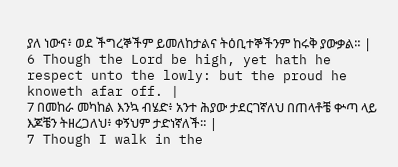ያለ ነውና፥ ወደ ችግረኞችም ይመለከታልና ትዕቢተኞችንም ከሩቅ ያውቃል። |
6 Though the Lord be high, yet hath he respect unto the lowly: but the proud he knoweth afar off. |
7 በመከራ መካከል እንኳ ብሄድ፥ አንተ ሕያው ታደርገኛለህ በጠላቶቼ ቍጣ ላይ እጆቼን ትዘረጋለህ፥ ቀኝህም ታድነኛለች። |
7 Though I walk in the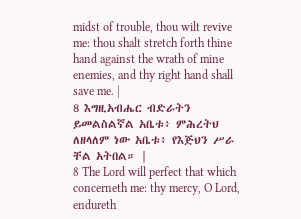midst of trouble, thou wilt revive me: thou shalt stretch forth thine hand against the wrath of mine enemies, and thy right hand shall save me. |
8 እግዚአብሔር ብድራትን ይመልስልኛል አቤቱ፥ ምሕረትህ ለዘላለም ነው አቤቱ፥ የእጅህን ሥራ ቸል አትበል። |
8 The Lord will perfect that which concerneth me: thy mercy, O Lord, endureth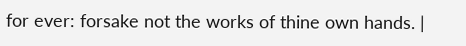for ever: forsake not the works of thine own hands. |